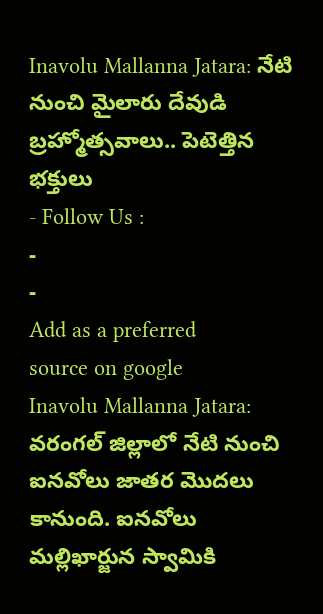Inavolu Mallanna Jatara: నేటి నుంచి మైలారు దేవుడి బ్రహ్మోత్సవాలు.. పెటెత్తిన భక్తులు
- Follow Us :
-
-
Add as a preferred
source on google
Inavolu Mallanna Jatara: వరంగల్ జిల్లాలో నేటి నుంచి ఐనవోలు జాతర మొదలు కానుంది. ఐనవోలు మల్లిఖార్జున స్వామికి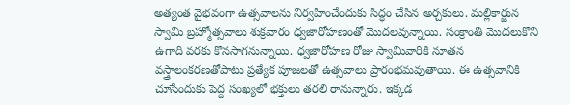అత్యంత వైభవంగా ఉత్సవాలను నిర్వహించేందుకు సిద్ధం చేసిన అర్చకులు. మల్లికార్జున స్వామి బ్రహ్మోత్సవాలు శుక్రవారం ధ్వజారోహణంతో మొదలవున్నాయి. సంక్రాంతి మొదలుకొని ఉగాది వరకు కొనసాగనున్నాయి. ధ్వజారోహణ రోజు స్వామివారికి నూతన వస్త్రాలంకరణతోపాటు ప్రత్యేక పూజలతో ఉత్సవాలు ప్రారంభమవుతాయి. ఈ ఉత్సవానికి చూసేందుకు పెద్ద సంఖ్యలో భక్తులు తరలి రానున్నారు. ఇక్కడ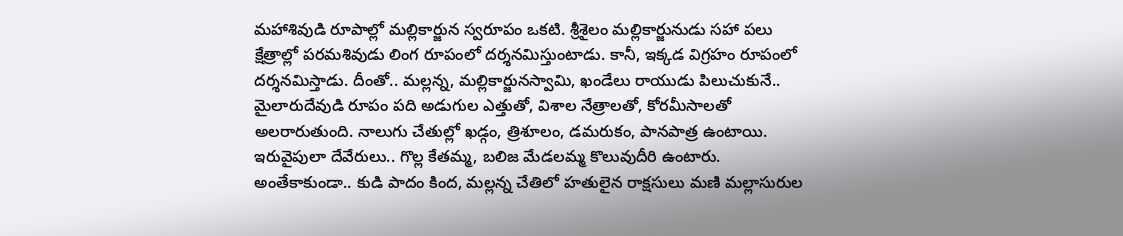మహాశివుడి రూపాల్లో మల్లికార్జున స్వరూపం ఒకటి. శ్రీశైలం మల్లికార్జునుడు సహా పలు క్షేత్రాల్లో పరమశివుడు లింగ రూపంలో దర్శనమిస్తుంటాడు. కానీ, ఇక్కడ విగ్రహం రూపంలో దర్శనమిస్తాడు. దీంతో.. మల్లన్న, మల్లికార్జునస్వామి, ఖండేలు రాయుడు పిలుచుకునే.. మైలారుదేవుడి రూపం పది అడుగుల ఎత్తుతో, విశాల నేత్రాలతో, కోరమీసాలతో అలరారుతుంది. నాలుగు చేతుల్లో ఖడ్గం, త్రిశూలం, డమరుకం, పానపాత్ర ఉంటాయి. ఇరువైపులా దేవేరులు.. గొల్ల కేతమ్మ, బలిజ మేడలమ్మ కొలువుదీరి ఉంటారు. అంతేకాకుండా.. కుడి పాదం కింద, మల్లన్న చేతిలో హతులైన రాక్షసులు మణి మల్లాసురుల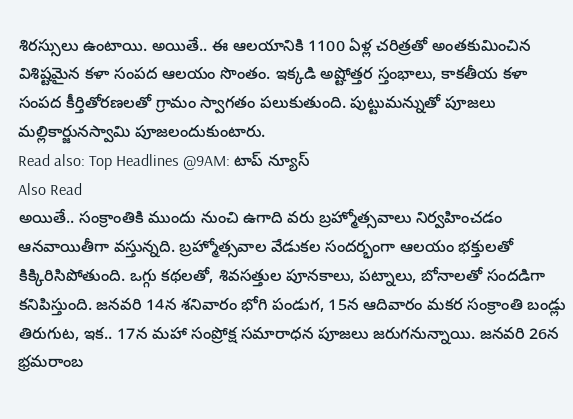శిరస్సులు ఉంటాయి. అయితే.. ఈ ఆలయానికి 1100 ఏళ్ల చరిత్రతో అంతకుమించిన విశిష్టమైన కళా సంపద ఆలయం సొంతం. ఇక్కడి అష్టోత్తర స్తంభాలు, కాకతీయ కళా సంపద కీర్తితోరణలతో గ్రామం స్వాగతం పలుకుతుంది. పుట్టుమన్నుతో పూజలు మల్లికార్జునస్వామి పూజలందుకుంటారు.
Read also: Top Headlines @9AM: టాప్ న్యూస్
Also Read
అయితే.. సంక్రాంతికి ముందు నుంచి ఉగాది వరు బ్రహ్మోత్సవాలు నిర్వహించడం ఆనవాయితీగా వస్తున్నది. బ్రహ్మోత్సవాల వేడుకల సందర్భంగా ఆలయం భక్తులతో కిక్కిరిసిపోతుంది. ఒగ్గు కథలతో, శివసత్తుల పూనకాలు, పట్నాలు, బోనాలతో సందడిగా కనిపిస్తుంది. జనవరి 14న శనివారం భోగి పండుగ, 15న ఆదివారం మకర సంక్రాంతి బండ్లు తిరుగుట, ఇక.. 17న మహా సంప్రోక్ష సమారాధన పూజలు జరుగనున్నాయి. జనవరి 26న భ్రమరాంబ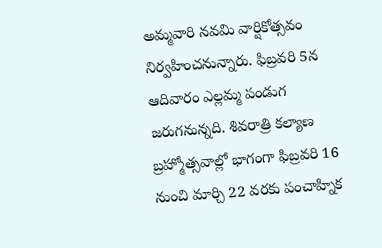అమ్మవారి నవమి వార్షికోత్సవం నిర్వహించనున్నారు. ఫిబ్రవరి 5న ఆదివారం ఎల్లమ్మ పండుగ జరుగనున్నది. శివరాత్రి కల్యాణ బ్రహ్మోత్సవాల్లో భాగంగా ఫిబ్రవరి 16 నుంచి మార్చి 22 వరకు పంచాహ్నిక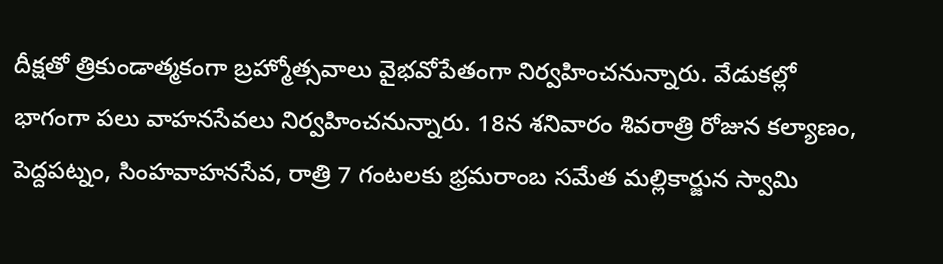దీక్షతో త్రికుండాత్మకంగా బ్రహ్మోత్సవాలు వైభవోపేతంగా నిర్వహించనున్నారు. వేడుకల్లో భాగంగా పలు వాహనసేవలు నిర్వహించనున్నారు. 18న శనివారం శివరాత్రి రోజున కల్యాణం, పెద్దపట్నం, సింహవాహనసేవ, రాత్రి 7 గంటలకు భ్రమరాంబ సమేత మల్లికార్జున స్వామి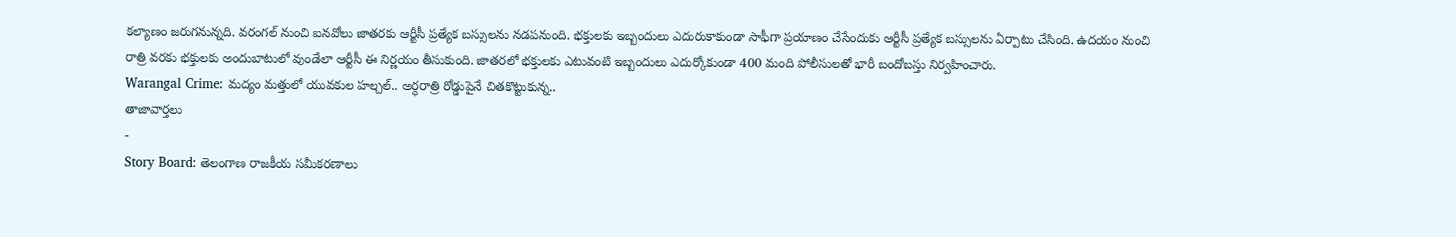కల్యాణం జరుగనున్నది. వరంగల్ నుంచి ఐనవోలు జాతరకు ఆర్టీసీ ప్రత్యేక బస్సులను నడపనుంది. భక్తులకు ఇబ్బందులు ఎదురుకాకుండా సాఫీగా ప్రయాణం చేసేందుకు ఆర్టీసీ ప్రత్యేక బస్సులను ఏర్పాటు చేసింది. ఉదయం నుంచి రాత్రి వరకు భక్తులకు అందుబాటులో వుండేలా ఆర్టీసీ ఈ నిర్ణయం తీసుకుంది. జాతరలో భక్తులకు ఎటువంటి ఇబ్బందులు ఎదుర్కోకుండా 400 మంది పోలీసులతో భారీ బందోబస్తు నిర్వహించారు.
Warangal Crime: మద్యం మత్తులో యువకుల హల్చల్.. అర్ధరాత్రి రోడ్డుపైనే చితకొట్టుకున్న..
తాజావార్తలు
-
Story Board: తెలంగాణ రాజకీయ సమీకరణాలు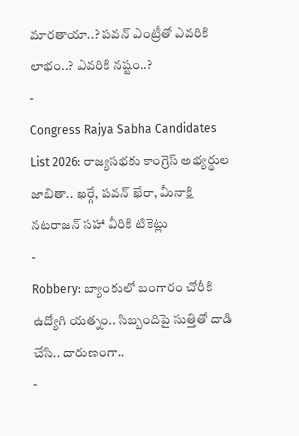మారతాయా..? పవన్ ఎంట్రీతో ఎవరికి లాభం..? ఎవరికి నష్టం..?
-
Congress Rajya Sabha Candidates List 2026: రాజ్యసభకు కాంగ్రెస్ అభ్యర్థుల జాబితా.. ఖర్గే, పవన్ ఖేరా, మీనాక్షి నటరాజన్ సహా వీరికి టికెట్లు
-
Robbery: బ్యాంకులో బంగారం చోరీకి ఉద్యోగి యత్నం.. సిబ్బందిపై సుత్తితో దాడి చేసి.. దారుణంగా..
-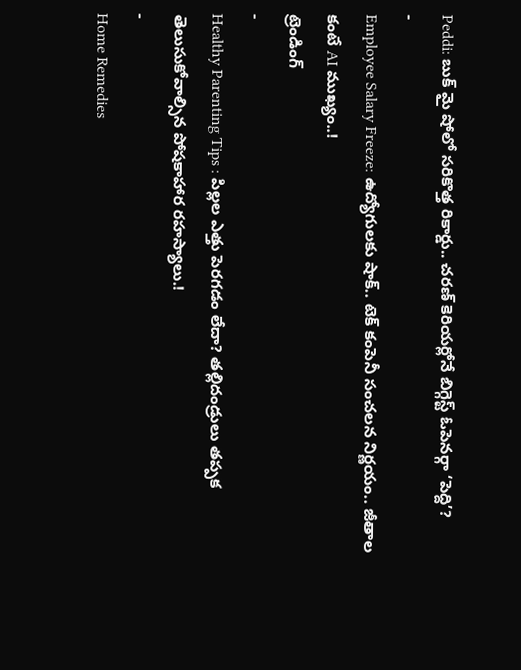Peddi: బుక్ మై షోలో సరికొత్త రికార్డు.. చరణ్ కెరియర్లోనే బిగ్గెస్ట్ ఓపెనర్గా ‘పెద్ది’?
-
Employee Salary Freeze: ఉద్యోగులకు షాక్.. టెక్ కంపెనీ సంచలన నిర్ణయం.. జీతాల కంటే AI ముఖ్యం..!
ట్రెండింగ్
-
Healthy Parenting Tips : పిల్లల ఎత్తు పెరగడం లేదా? తల్లిదండ్రులు తప్పక తెలుసుకోవాల్సిన పోషకాహార రహస్యాలు.!
-
Home Remedies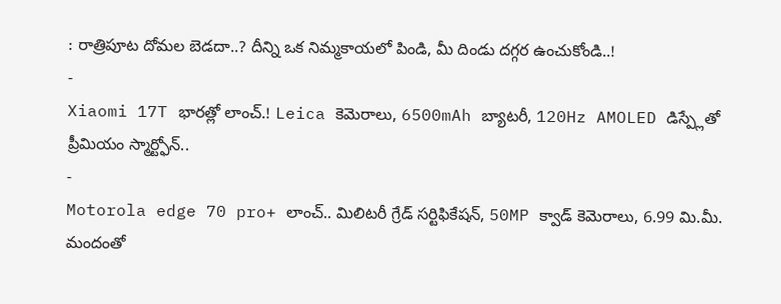: రాత్రిపూట దోమల బెడదా..? దీన్ని ఒక నిమ్మకాయలో పిండి, మీ దిండు దగ్గర ఉంచుకోండి..!
-
Xiaomi 17T భారత్లో లాంచ్.! Leica కెమెరాలు, 6500mAh బ్యాటరీ, 120Hz AMOLED డిస్ప్లేతో ప్రీమియం స్మార్ట్ఫోన్..
-
Motorola edge 70 pro+ లాంచ్.. మిలిటరీ గ్రేడ్ సర్టిఫికేషన్, 50MP క్వాడ్ కెమెరాలు, 6.99 మి.మీ. మందంతో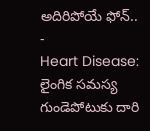అదిరిపోయే ఫోన్..
-
Heart Disease: లైంగిక సమస్య గుండెపోటుకు దారి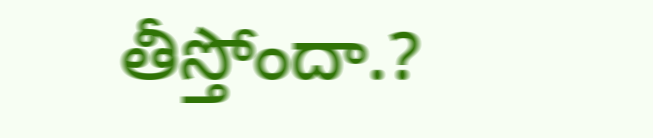తీస్తోందా.?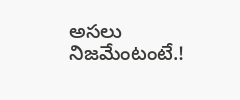అసలు నిజమేంటంటే.!